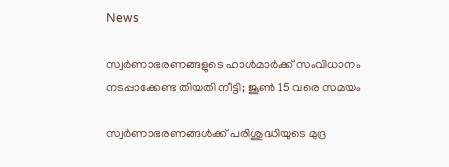News

സ്വര്‍ണാഭരണങ്ങളുടെ ഹാള്‍മാര്‍ക്ക് സംവിധാനം നടപ്പാക്കേണ്ട തിയതി നീട്ടി; ജൂണ്‍ 15 വരെ സമയം

സ്വര്‍ണാഭരണങ്ങള്‍ക്ക് പരിശുദ്ധിയുടെ മുദ്ര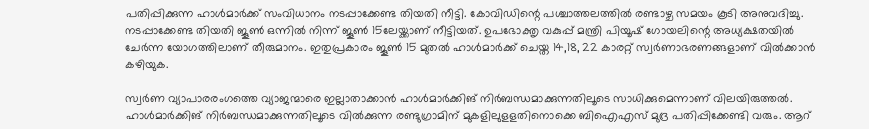പതിപ്പിക്കുന്ന ഹാള്‍മാര്‍ക്ക് സംവിധാനം നടപ്പാക്കേണ്ട തിയതി നീട്ടി. കോവിഡിന്റെ പശ്ചാത്തലത്തില്‍ രണ്ടാഴ്ച സമയം കൂടി അനുവദിച്ചു. നടപ്പാക്കേണ്ട തിയതി ജൂണ്‍ ഒന്നില്‍ നിന്ന് ജൂണ്‍ 15ലേയ്ക്കാണ് നീട്ടിയത്. ഉപഭോക്തൃ വകുപ്പ് മന്ത്രി പിയൂഷ് ഗോയലിന്റെ അധ്യക്ഷതയില്‍ ചേര്‍ന്ന യോഗത്തിലാണ് തീരുമാനം. ഇതുപ്രകാരം ജൂണ്‍ 15 മുതല്‍ ഹാള്‍മാര്‍ക്ക് ചെയ്ത 14,18, 22 കാരറ്റ് സ്വര്‍ണാഭരണങ്ങളാണ് വില്‍ക്കാന്‍ കഴിയുക.

സ്വര്‍ണ വ്യാപാരരംഗത്തെ വ്യാജന്മാരെ ഇല്ലാതാക്കാന്‍ ഹാള്‍മാര്‍ക്കിങ് നിര്‍ബന്ധമാക്കുന്നതിലൂടെ സാധിക്കുമെന്നാണ് വിലയിരുത്തല്‍. ഹാള്‍മാര്‍ക്കിങ് നിര്‍ബന്ധമാക്കുന്നതിലൂടെ വില്‍ക്കുന്ന രണ്ടുഗ്രാമിന് മുകളിലുളളതിനൊക്കെ ബിഐഎസ് മുദ്ര പതിപ്പിക്കേണ്ടി വരും. ആറ്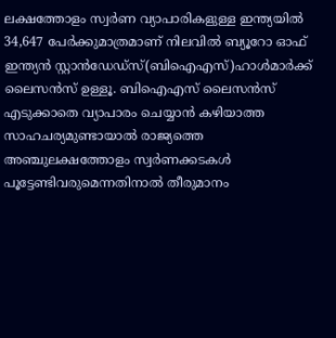ലക്ഷത്തോളം സ്വര്‍ണ വ്യാപാരികളുള്ള ഇന്ത്യയില്‍ 34,647 പേര്‍ക്കുമാത്രമാണ് നിലവില്‍ ബ്യൂറോ ഓഫ് ഇന്ത്യന്‍ സ്റ്റാന്‍ഡേഡ്സ്(ബിഐഎസ്)ഹാള്‍മാര്‍ക്ക് ലൈസന്‍സ് ഉള്ളൂ. ബിഐഎസ് ലൈസന്‍സ് എടുക്കാതെ വ്യാപാരം ചെയ്യാന്‍ കഴിയാത്ത സാഹചര്യമുണ്ടായാല്‍ രാജ്യത്തെ അഞ്ചുലക്ഷത്തോളം സ്വര്‍ണക്കടകള്‍ പൂട്ടേണ്ടിവരുമെന്നതിനാല്‍ തീരുമാനം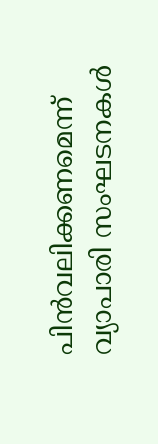പിന്‍വലിക്കണമെന്ന് വ്യാപാരി സംഘടനകള്‍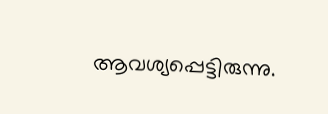ആവശ്യപ്പെട്ടിരുന്നു.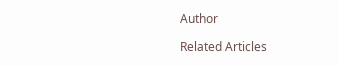Author

Related Articles